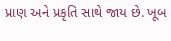પ્રાણ અને પ્રકૃતિ સાથે જાય છે. ખૂબ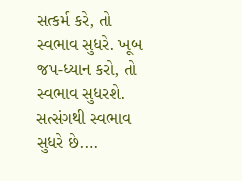સત્કર્મ કરે, તો સ્વભાવ સુધરે. ખૂબ જપ-ધ્યાન કરો, તો સ્વભાવ સુધરશે. સત્સંગથી સ્વભાવ સુધરે છે.…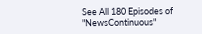See All 180 Episodes of "NewsContinuous"